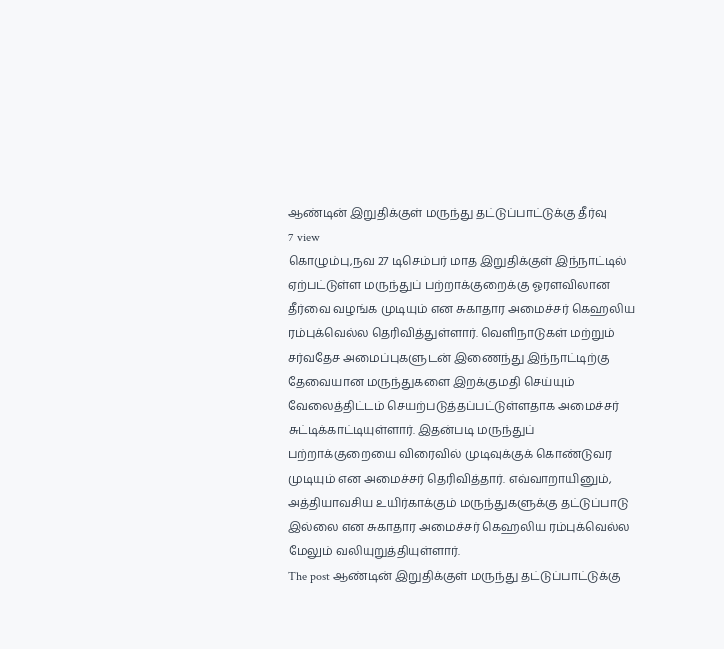ஆண்டின் இறுதிக்குள் மருந்து தட்டுப்பாட்டுக்கு தீர்வு
7 view
கொழும்பு,நவ 27 டிசெம்பர் மாத இறுதிக்குள் இந்நாட்டில் ஏற்பட்டுள்ள மருந்துப் பற்றாக்குறைக்கு ஓரளவிலான தீர்வை வழங்க முடியும் என சுகாதார அமைச்சர் கெஹலிய ரம்புக்வெல்ல தெரிவித்துள்ளார். வெளிநாடுகள் மற்றும் சர்வதேச அமைப்புகளுடன் இணைந்து இந்நாட்டிற்கு தேவையான மருந்துகளை இறக்குமதி செய்யும் வேலைத்திட்டம் செயற்படுத்தப்பட்டுள்ளதாக அமைச்சர் சுட்டிக்காட்டியுள்ளார். இதன்படி மருந்துப் பற்றாக்குறையை விரைவில் முடிவுக்குக் கொண்டுவர முடியும் என அமைச்சர் தெரிவித்தார். எவ்வாறாயினும், அத்தியாவசிய உயிர்காக்கும் மருந்துகளுக்கு தட்டுப்பாடு இல்லை என சுகாதார அமைச்சர் கெஹலிய ரம்புக்வெல்ல மேலும் வலியுறுத்தியுள்ளார்.
The post ஆண்டின் இறுதிக்குள் மருந்து தட்டுப்பாட்டுக்கு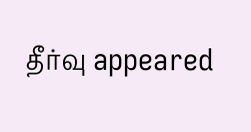தீர்வு appeared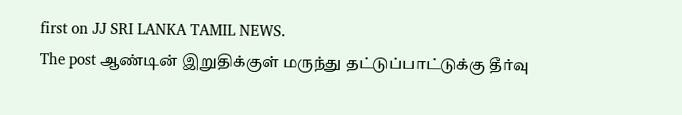first on JJ SRI LANKA TAMIL NEWS.
The post ஆண்டின் இறுதிக்குள் மருந்து தட்டுப்பாட்டுக்கு தீர்வு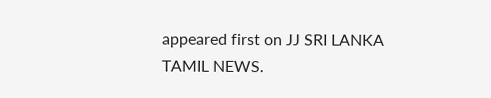appeared first on JJ SRI LANKA TAMIL NEWS.